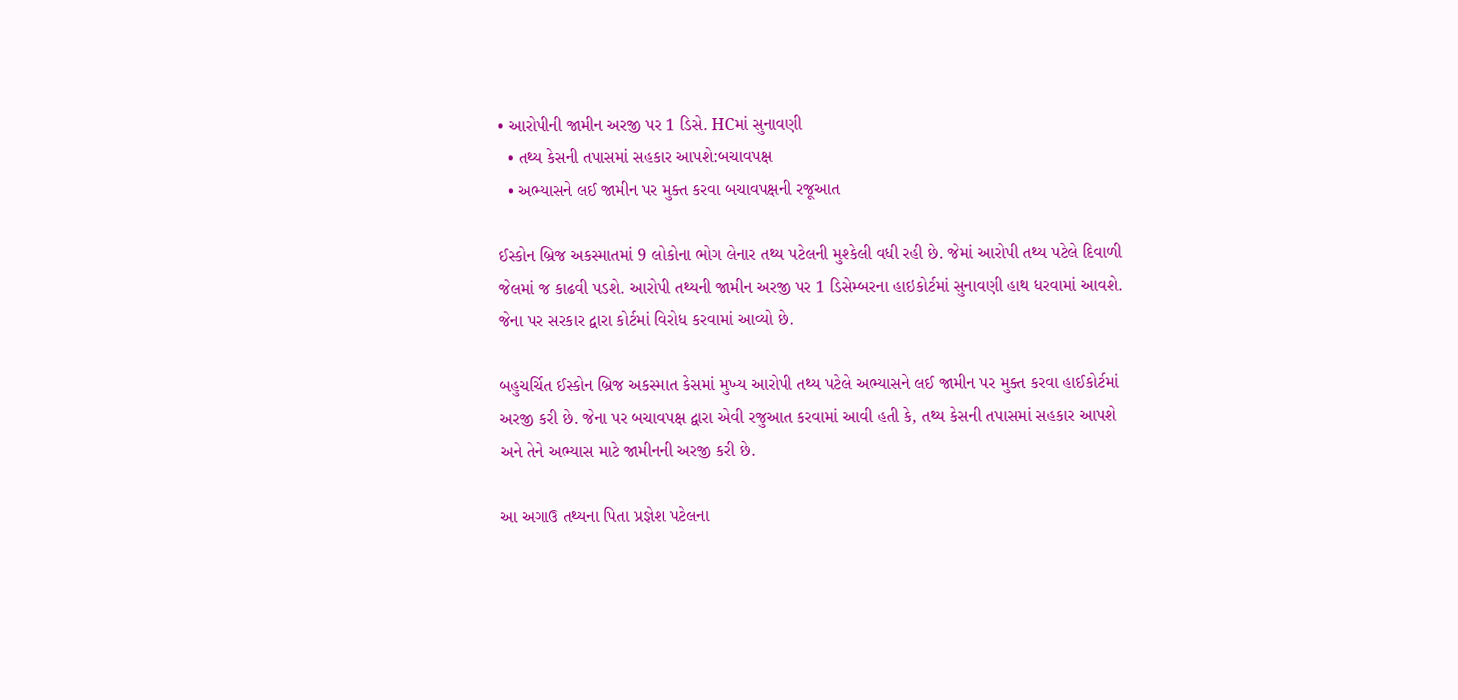• આરોપીની જામીન અરજી પર 1 ડિસે. HCમાં સુનાવણી
  • તથ્ય કેસની તપાસમાં સહકાર આપશે:બચાવપક્ષ
  • અભ્યાસને લઈ જામીન પર મુક્ત કરવા બચાવપક્ષની રજૂઆત

ઈસ્કોન બ્રિજ અકસ્માતમાં 9 લોકોના ભોગ લેનાર તથ્ય પટેલની મુશ્કેલી વધી રહી છે. જેમાં આરોપી તથ્ય પટેલે દિવાળી જેલમાં જ કાઢવી પડશે. આરોપી તથ્યની જામીન અરજી પર 1 ડિસેમ્બરના હાઇકોર્ટમાં સુનાવણી હાથ ધરવામાં આવશે. જેના પર સરકાર દ્વારા કોર્ટમાં વિરોધ કરવામાં આવ્યો છે.

બહુચર્ચિત ઈસ્કોન બ્રિજ અકસ્માત કેસમાં મુખ્ય આરોપી તથ્ય પટેલે અભ્યાસને લઈ જામીન પર મુક્ત કરવા હાઈકોર્ટમાં અરજી કરી છે. જેના પર બચાવપક્ષ દ્વારા એવી રજુઆત કરવામાં આવી હતી કે, તથ્ય કેસની તપાસમાં સહકાર આપશે અને તેને અભ્યાસ માટે જામીનની અરજી કરી છે.

આ અગાઉ તથ્યના પિતા પ્રજ્ઞેશ પટેલના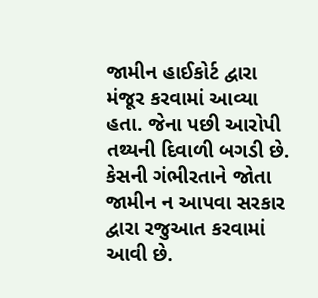જામીન હાઈકોર્ટ દ્વારા મંજૂર કરવામાં આવ્યા હતા. જેના પછી આરોપી તથ્યની દિવાળી બગડી છે. કેસની ગંભીરતાને જોતા જામીન ન આપવા સરકાર દ્વારા રજુઆત કરવામાં આવી છે.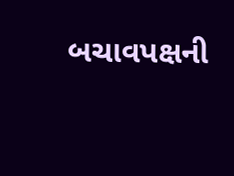બચાવપક્ષની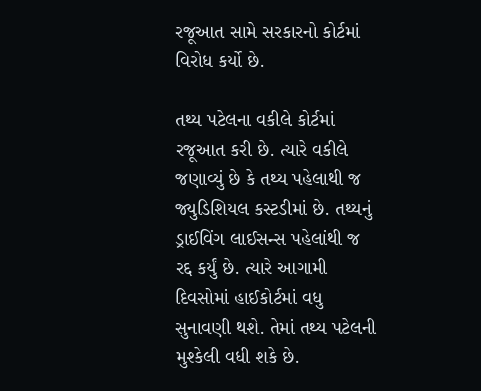રજૂઆત સામે સરકારનો કોર્ટમાં વિરોધ કર્યો છે.

તથ્ય પટેલના વકીલે કોર્ટમાં રજૂઆત કરી છે. ત્યારે વકીલે જણાવ્યું છે કે તથ્ય પહેલાથી જ જ્યુડિશિયલ કસ્ટડીમાં છે. તથ્યનું ડ્રાઈવિંગ લાઈસન્સ પહેલાંથી જ રદ્દ કર્યું છે. ત્યારે આગામી દિવસોમાં હાઈકોર્ટમાં વધુ સુનાવણી થશે. તેમાં તથ્ય પટેલની મુશ્કેલી વધી શકે છે.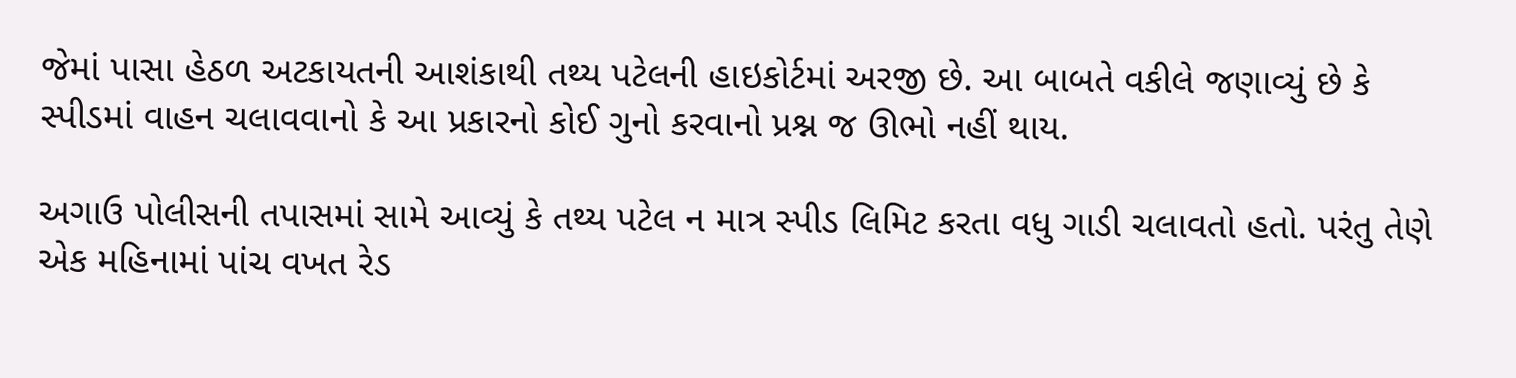જેમાં પાસા હેઠળ અટકાયતની આશંકાથી તથ્ય પટેલની હાઇકોર્ટમાં અરજી છે. આ બાબતે વકીલે જણાવ્યું છે કે સ્પીડમાં વાહન ચલાવવાનો કે આ પ્રકારનો કોઈ ગુનો કરવાનો પ્રશ્ન જ ઊભો નહીં થાય.

અગાઉ પોલીસની તપાસમાં સામે આવ્યું કે તથ્ય પટેલ ન માત્ર સ્પીડ લિમિટ કરતા વધુ ગાડી ચલાવતો હતો. પરંતુ તેણે એક મહિનામાં પાંચ વખત રેડ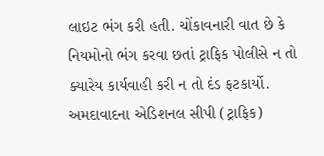લાઇટ ભંગ કરી હતી. ચોંકાવનારી વાત છે કે નિયમોનો ભંગ કરવા છતાં ટ્રાફિક પોલીસે ન તો ક્યારેય કાર્યવાહી કરી ન તો દંડ ફટકાર્યો. અમદાવાદના એડિશનલ સીપી (ટ્રાફિક)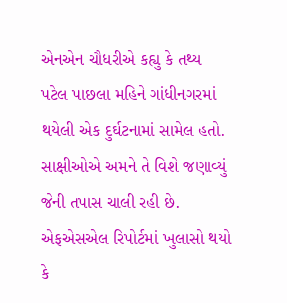એનએન ચૌધરીએ કહ્યુ કે તથ્ય પટેલ પાછલા મહિને ગાંધીનગરમાં થયેલી એક દુર્ઘટનામાં સામેલ હતો. સાક્ષીઓએ અમને તે વિશે જણાવ્યું જેની તપાસ ચાલી રહી છે. એફએસએલ રિપોર્ટમાં ખુલાસો થયો કે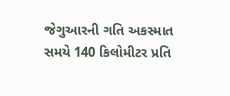જેગુઆરની ગતિ અકસ્માત સમયે 140 કિલોમીટર પ્રતિ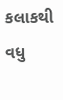કલાકથી વધુ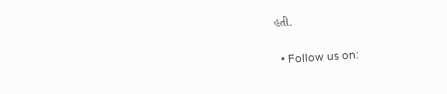હતી.

  • Follow us on: